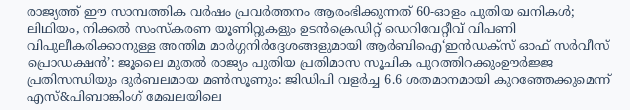രാജ്യത്ത് ഈ സാമ്പത്തിക വർഷം പ്രവർത്തനം ആരംഭിക്കുന്നത് 60-ഓളം പുതിയ ഖനികൾ; ലിഥിയം, നിക്കൽ സംസ്‌കരണ യൂണിറ്റുകളും ഉടൻക്രെഡിറ്റ് ഡെറിവേറ്റീവ് വിപണി വിപുലീകരിക്കാനുള്ള അന്തിമ മാർഗ്ഗനിർദ്ദേശങ്ങളുമായി ആർബിഐ‘ഇൻഡക്സ് ഓഫ് സർവീസ് പ്രൊഡക്ഷൻ’: ജൂലൈ മുതൽ രാജ്യം പുതിയ പ്രതിമാസ സൂചിക പുറത്തിറക്കുംഊർജ്ജ പ്രതിസന്ധിയും ദുർബലമായ മൺസൂണും: ജിഡിപി വളർച്ച 6.6 ശതമാനമായി കുറഞ്ഞേക്കുമെന്ന് എസ്&പിബാങ്കിംഗ് മേഖലയിലെ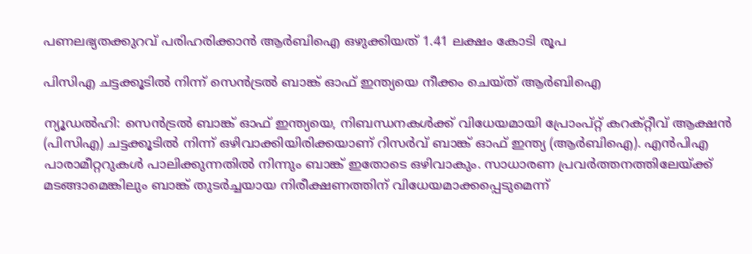പണലഭ്യതക്കുറവ് പരിഹരിക്കാൻ ആർബിഐ ഒഴുക്കിയത് 1.41 ലക്ഷം കോടി രൂപ

പിസിഎ ചട്ടക്കൂടില്‍ നിന്ന് സെന്‍ട്രല്‍ ബാങ്ക് ഓഫ് ഇന്ത്യയെ നീക്കം ചെയ്ത് ആര്‍ബിഐ

ന്യൂഡല്‍ഹി: സെന്‍ട്രല്‍ ബാങ്ക് ഓഫ് ഇന്ത്യയെ, നിബന്ധനകള്‍ക്ക് വിധേയമായി പ്രോംപ്റ്റ് കറക്റ്റീവ് ആക്ഷന്‍ (പിസിഎ) ചട്ടക്കൂടില്‍ നിന്ന് ഒഴിവാക്കിയിരിക്കയാണ് റിസര്‍വ് ബാങ്ക് ഓഫ് ഇന്ത്യ (ആര്‍ബിഐ). എന്‍പിഎ പാരാമീറ്ററുകള്‍ പാലിക്കുന്നതില്‍ നിന്നും ബാങ്ക് ഇതോടെ ഒഴിവാകും. സാധാരണ പ്രവര്‍ത്തനത്തിലേയ്ക്ക് മടങ്ങാമെങ്കിലും ബാങ്ക് തുടര്‍ച്ചയായ നിരീക്ഷണത്തിന് വിധേയമാക്കപ്പെടുമെന്ന്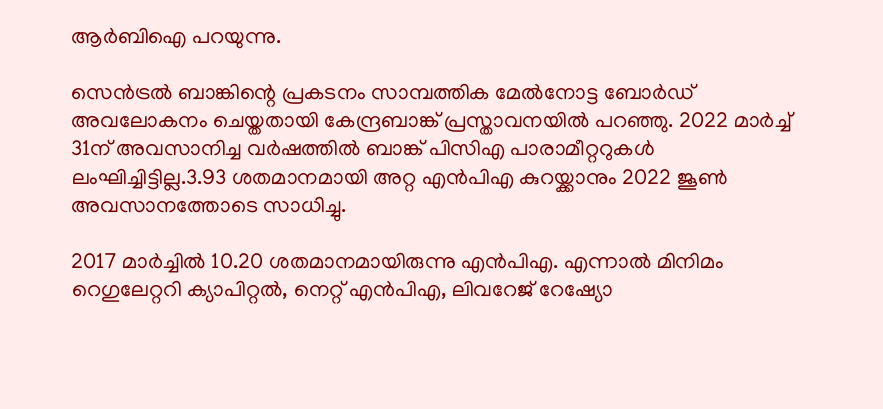ആര്‍ബിഐ പറയുന്നു.

സെന്‍ട്രല്‍ ബാങ്കിന്റെ പ്രകടനം സാമ്പത്തിക മേല്‍നോട്ട ബോര്‍ഡ് അവലോകനം ചെയ്തതായി കേന്ദ്രബാങ്ക് പ്രസ്താവനയില്‍ പറഞ്ഞു. 2022 മാര്‍ച്ച് 31ന് അവസാനിച്ച വര്‍ഷത്തില്‍ ബാങ്ക് പിസിഎ പാരാമീറ്ററുകള്‍ ലംഘിച്ചിട്ടില്ല.3.93 ശതമാനമായി അറ്റ എന്‍പിഎ കുറയ്ക്കാനും 2022 ജൂണ്‍ അവസാനത്തോടെ സാധിച്ചു.

2017 മാര്‍ച്ചില്‍ 10.20 ശതമാനമായിരുന്നു എന്‍പിഎ. എന്നാല്‍ മിനിമം റെഗുലേറ്ററി ക്യാപിറ്റല്‍, നെറ്റ് എന്‍പിഎ, ലിവറേജ് റേഷ്യോ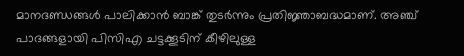മാനദണ്ഡങ്ങള്‍ പാലിക്കാന്‍ ബാങ്ക് തുടര്‍ന്നും പ്രതിജ്ഞാബദ്ധമാണ്. അഞ്ച് പാദങ്ങളായി പിസിഎ ചട്ടക്കൂടിന് കീഴിലുള്ള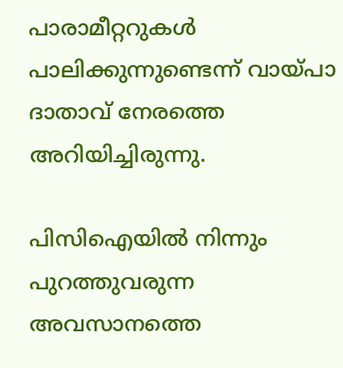പാരാമീറ്ററുകള്‍ പാലിക്കുന്നുണ്ടെന്ന് വായ്പാ ദാതാവ് നേരത്തെ അറിയിച്ചിരുന്നു.

പിസിഐയില്‍ നിന്നും പുറത്തുവരുന്ന അവസാനത്തെ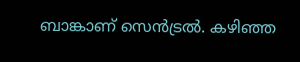ബാങ്കാണ് സെന്‍ട്രല്‍. കഴിഞ്ഞ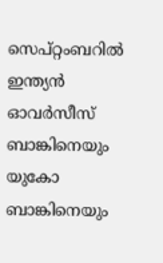സെപ്റ്റംബറില്‍ ഇന്ത്യന്‍ ഓവര്‍സീസ് ബാങ്കിനെയും യുകോ ബാങ്കിനെയും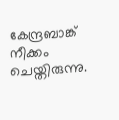കേന്ദ്രബാങ്ക് നീക്കം ചെയ്തിരുന്നു.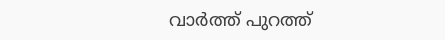വാര്‍ത്ത് പുറത്ത്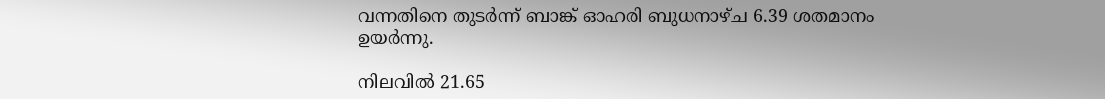വന്നതിനെ തുടര്‍ന്ന് ബാങ്ക് ഓഹരി ബുധനാഴ്ച 6.39 ശതമാനം ഉയര്‍ന്നു.

നിലവില്‍ 21.65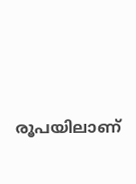രൂപയിലാണ്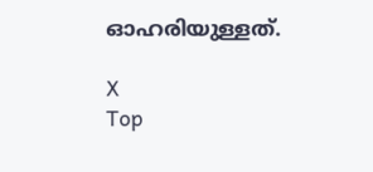ഓഹരിയുള്ളത്.

X
Top